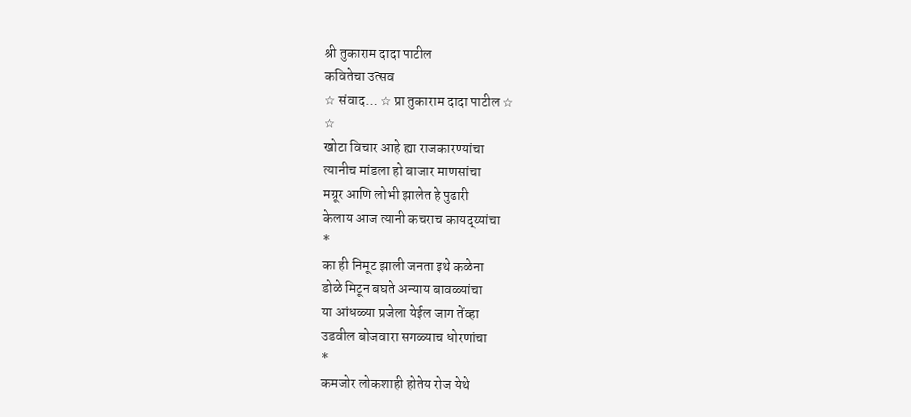श्री तुकाराम दादा पाटील
कवितेचा उत्सव
☆ संवाद… ☆ प्रा तुकाराम दादा पाटील ☆
☆
खोटा विचार आहे ह्या राजकारण्यांचा
त्यानीच मांडला हो बाजार माणसांचा
मग्रूर आणि लोभी झालेत हे पुढारी
केलाय आज त्यानी कचराच कायद्य्यांचा
*
का ही निमूट झाली जनता इथे कळेना
डोळे मिटून बघते अन्याय बावळ्यांचा
या आंधळ्या प्रजेला येईल जाग तेंव्हा
उडवील बोजवारा सगळ्याच धोरणांचा
*
कमजोर लोकशाही होतेय रोज येथे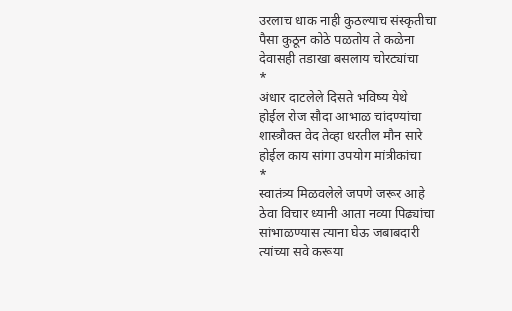उरलाच धाक नाही कुठल्याच संस्कृतीचा
पैसा कुठून कोठे पळतोय ते कळेना
देवासही तडाखा बसलाय चोरट्यांचा
*
अंधार दाटलेले दिसते भविष्य येथे
होईल रोज सौदा आभाळ चांदण्यांचा
शास्त्रौक्त वेद तेव्हा धरतील मौन सारे
होईल काय सांगा उपयोग मांत्रीकांचा
*
स्वातंत्र्य मिळवलेले जपणे जरूर आहे
ठेवा विचार ध्यानी आता नव्या पिढ्यांचा
सांभाळण्यास त्याना घेऊ जबाबदारी
त्यांच्या सवे करूया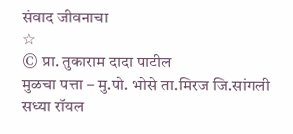संवाद जीवनाचा
☆
© प्रा. तुकाराम दादा पाटील
मुळचा पत्ता – मु.पो. भोसे ता.मिरज जि.सांगली
सध्या रॉयल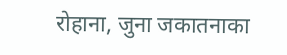रोहाना, जुना जकातनाका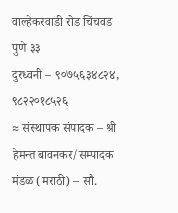वाल्हेकरवाडी रोड चिंचवड पुणे ३३
दुरध्वनी – ९०७५६३४८२४, ९८२२०१८५२६
≈ संस्थापक संपादक – श्री हेमन्त बावनकर/सम्पादक मंडळ (मराठी) – सौ.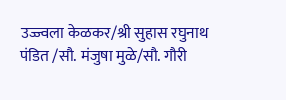उज्ज्वला केळकर/श्री सुहास रघुनाथ पंडित /सौ. मंजुषा मुळे/सौ. गौरी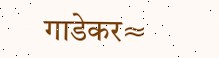गाडेकर≈